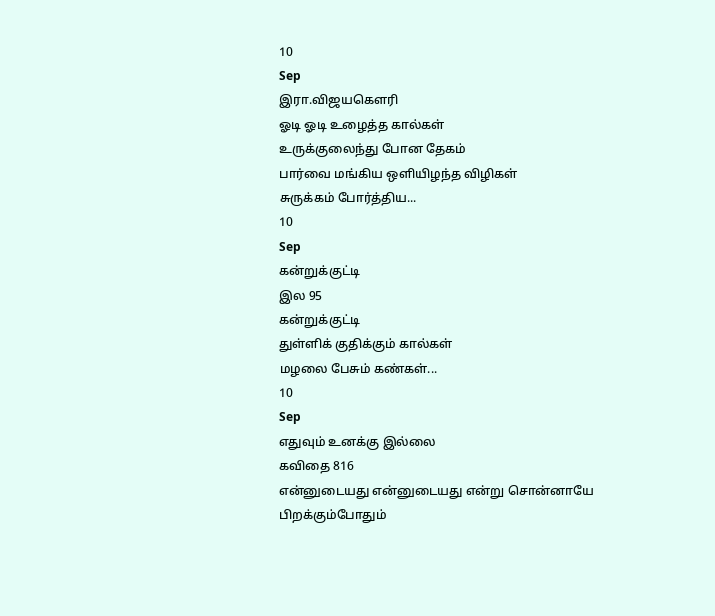10
Sep
இரா.விஜயகௌரி
ஓடி ஓடி உழைத்த கால்கள்
உருக்குலைந்து போன தேகம்
பார்வை மங்கிய ஒளியிழந்த விழிகள்
சுருக்கம் போர்த்திய...
10
Sep
கன்றுக்குட்டி
இல 95
கன்றுக்குட்டி
துள்ளிக் குதிக்கும் கால்கள்
மழலை பேசும் கண்கள்...
10
Sep
எதுவும் உனக்கு இல்லை
கவிதை 816
என்னுடையது என்னுடையது என்று சொன்னாயே
பிறக்கும்போதும்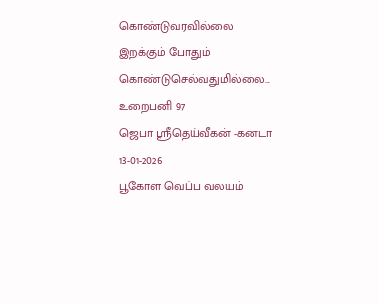கொண்டுவரவில்லை
இறக்கும் போதும் கொண்டுசெல்வதுமில்லை...
உறைபனி 97
ஜெபா ஸ்ரீதெய்வீகன் -கனடா
13-01-2026
பூகோள வெப்ப வலயம்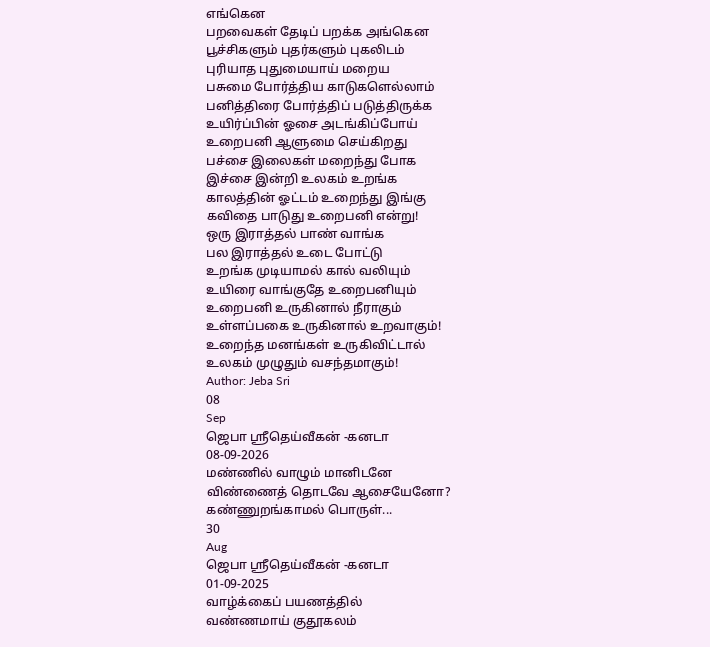எங்கென
பறவைகள் தேடிப் பறக்க அங்கென
பூச்சிகளும் புதர்களும் புகலிடம்
புரியாத புதுமையாய் மறைய
பசுமை போர்த்திய காடுகளெல்லாம்
பனித்திரை போர்த்திப் படுத்திருக்க
உயிர்ப்பின் ஓசை அடங்கிப்போய்
உறைபனி ஆளுமை செய்கிறது
பச்சை இலைகள் மறைந்து போக
இச்சை இன்றி உலகம் உறங்க
காலத்தின் ஓட்டம் உறைந்து இங்கு
கவிதை பாடுது உறைபனி என்று!
ஒரு இராத்தல் பாண் வாங்க
பல இராத்தல் உடை போட்டு
உறங்க முடியாமல் கால் வலியும்
உயிரை வாங்குதே உறைபனியும்
உறைபனி உருகினால் நீராகும்
உள்ளப்பகை உருகினால் உறவாகும்!
உறைந்த மனங்கள் உருகிவிட்டால்
உலகம் முழுதும் வசந்தமாகும்!
Author: Jeba Sri
08
Sep
ஜெபா ஸ்ரீதெய்வீகன் -கனடா
08-09-2026
மண்ணில் வாழும் மானிடனே
விண்ணைத் தொடவே ஆசையேனோ?
கண்ணுறங்காமல் பொருள்...
30
Aug
ஜெபா ஸ்ரீதெய்வீகன் -கனடா
01-09-2025
வாழ்க்கைப் பயணத்தில்
வண்ணமாய் குதூகலம்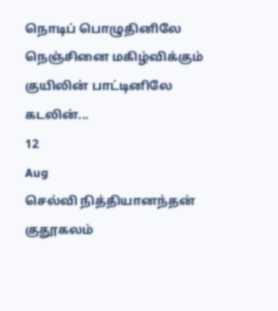நொடிப் பொழுதினிலே
நெஞ்சினை மகிழ்விக்கும்
குயிலின் பாட்டினிலே
கடலின்...
12
Aug
செல்வி நித்தியானந்தன்
குதூகலம்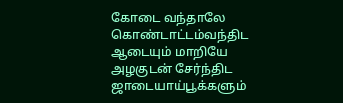கோடை வந்தாலே
கொண்டாட்டம்வந்திட
ஆடையும் மாறியே
அழகுடன் சேர்ந்திட
ஜாடையாய்பூக்களும்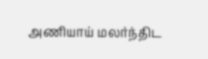அணியாய் மலர்ந்திட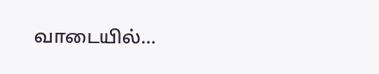வாடையில்...